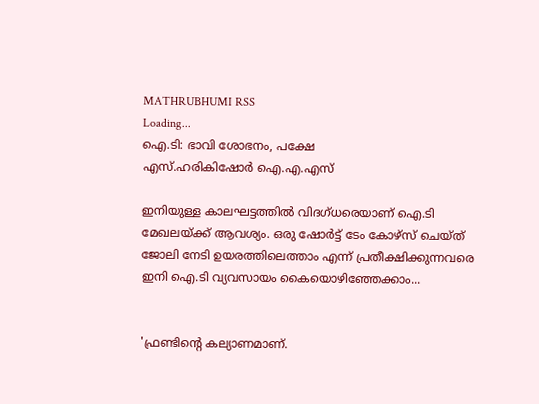MATHRUBHUMI RSS
Loading...
ഐ.ടി: ഭാവി ശോഭനം, പക്ഷേ
എസ്.ഹരികിഷോര്‍ ഐ.എ.എസ്‌

ഇനിയുള്ള കാലഘട്ടത്തില്‍ വിദഗ്ധരെയാണ് ഐ.ടി മേഖലയ്ക്ക് ആവശ്യം. ഒരു ഷോര്‍ട്ട് ടേം കോഴ്‌സ് ചെയ്ത് ജോലി നേടി ഉയരത്തിലെത്താം എന്ന് പ്രതീക്ഷിക്കുന്നവരെ ഇനി ഐ.ടി വ്യവസായം കൈയൊഴിഞ്ഞേക്കാം...


'ഫ്രണ്ടിന്റെ കല്യാണമാണ്.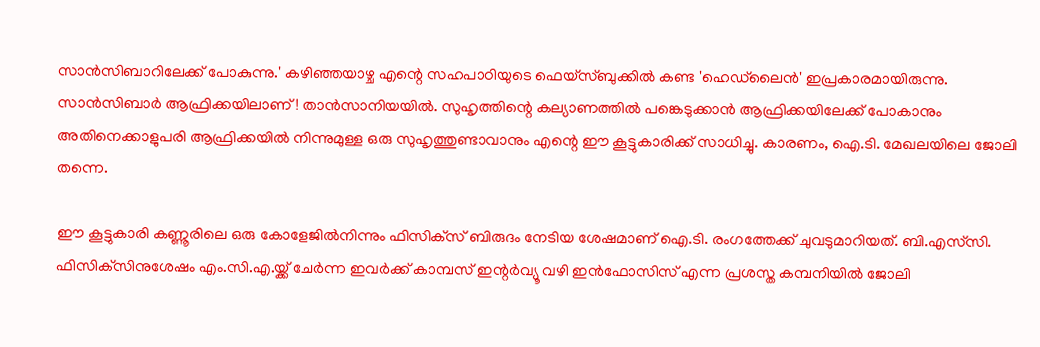സാന്‍സിബാറിലേക്ക് പോകുന്നു.' കഴിഞ്ഞയാഴ്ച എന്റെ സഹപാഠിയുടെ ഫെയ്‌സ്ബുക്കില്‍ കണ്ട 'ഹെഡ്‌ലൈന്‍' ഇപ്രകാരമായിരുന്നു. സാന്‍സിബാര്‍ ആഫ്രിക്കയിലാണ്! താന്‍സാനിയയില്‍. സുഹൃത്തിന്റെ കല്യാണത്തില്‍ പങ്കെടുക്കാന്‍ ആഫ്രിക്കയിലേക്ക് പോകാനും അതിനെക്കാളുപരി ആഫ്രിക്കയില്‍ നിന്നുമുള്ള ഒരു സുഹൃത്തുണ്ടാവാനും എന്റെ ഈ കൂട്ടുകാരിക്ക് സാധിച്ചു. കാരണം, ഐ.ടി. മേഖലയിലെ ജോലി തന്നെ.

ഈ കൂട്ടുകാരി കണ്ണൂരിലെ ഒരു കോളേജില്‍നിന്നും ഫിസിക്‌സ് ബിരുദം നേടിയ ശേഷമാണ് ഐ.ടി. രംഗത്തേക്ക് ചുവടുമാറിയത്. ബി.എസ്‌സി. ഫിസിക്‌സിനുശേഷം എം.സി.എ.യ്ക്ക് ചേര്‍ന്ന ഇവര്‍ക്ക് കാമ്പസ് ഇന്റര്‍വ്യൂ വഴി ഇന്‍ഫോസിസ് എന്ന പ്രശസ്ത കമ്പനിയില്‍ ജോലി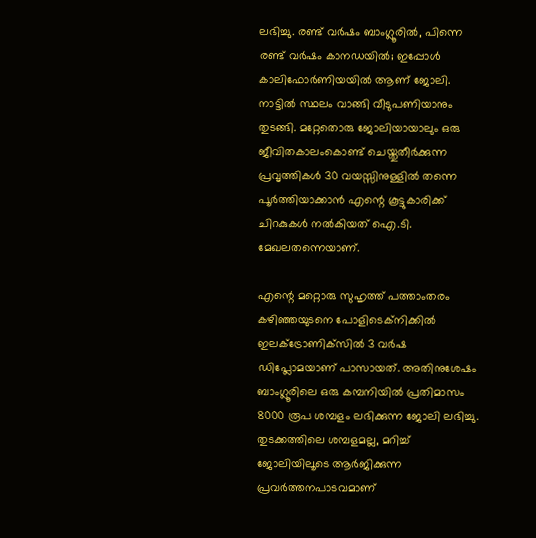ലഭിച്ചു. രണ്ട് വര്‍ഷം ബാംഗ്ലൂരില്‍, പിന്നെ രണ്ട് വര്‍ഷം കാനഡയില്‍; ഇപ്പോള്‍ കാലിഫോര്‍ണിയയില്‍ ആണ് ജോലി. നാട്ടില്‍ സ്ഥലം വാങ്ങി വീടുപണിയാനും തുടങ്ങി. മറ്റേതൊരു ജോലിയായാലും ഒരു ജീവിതകാലംകൊണ്ട് ചെയ്തുതീര്‍ക്കുന്ന പ്രവൃത്തികള്‍ 30 വയസ്സിനുള്ളില്‍ തന്നെ പൂര്‍ത്തിയാക്കാന്‍ എന്റെ കൂട്ടുകാരിക്ക് ചിറകുകള്‍ നല്‍കിയത് ഐ.ടി. മേഖലതന്നെയാണ്.

എന്റെ മറ്റൊരു സുഹൃത്ത് പത്താംതരം കഴിഞ്ഞയുടനെ പോളിടെക്‌നിക്കില്‍ ഇലക്‌ട്രോണിക്‌സില്‍ 3 വര്‍ഷ ഡിപ്ലോമയാണ് പാസായത്. അതിനുശേഷം ബാംഗ്ലൂരിലെ ഒരു കമ്പനിയില്‍ പ്രതിമാസം 8000 രൂപ ശമ്പളം ലഭിക്കുന്ന ജോലി ലഭിച്ചു. തുടക്കത്തിലെ ശമ്പളമല്ല, മറിച്ച് ജോലിയിലൂടെ ആര്‍ജിക്കുന്ന പ്രവര്‍ത്തനപാടവമാണ്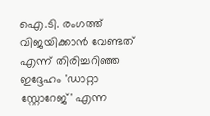ഐ.ടി. രംഗത്ത് വിജയിക്കാന്‍ വേണ്ടത് എന്ന് തിരിച്ചറിഞ്ഞ ഇദ്ദേഹം 'ഡാറ്റാ സ്റ്റോറേജ്' എന്ന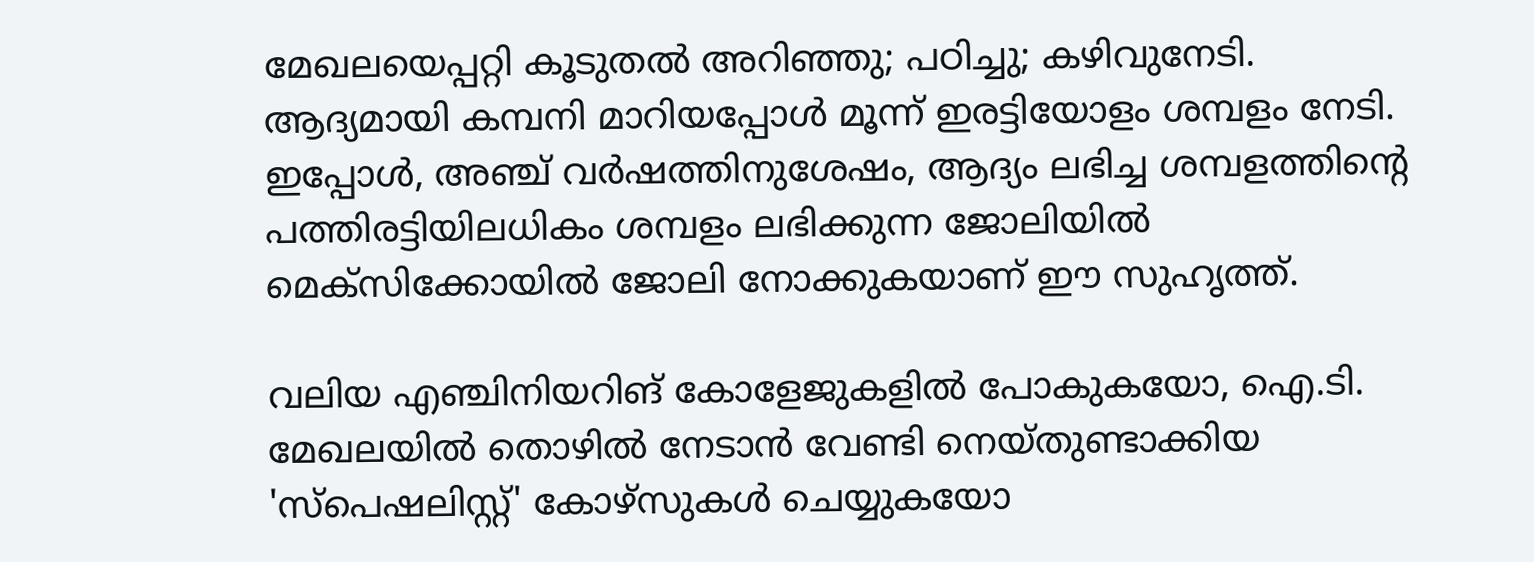മേഖലയെപ്പറ്റി കൂടുതല്‍ അറിഞ്ഞു; പഠിച്ചു; കഴിവുനേടി. ആദ്യമായി കമ്പനി മാറിയപ്പോള്‍ മൂന്ന് ഇരട്ടിയോളം ശമ്പളം നേടി. ഇപ്പോള്‍, അഞ്ച് വര്‍ഷത്തിനുശേഷം, ആദ്യം ലഭിച്ച ശമ്പളത്തിന്റെ പത്തിരട്ടിയിലധികം ശമ്പളം ലഭിക്കുന്ന ജോലിയില്‍ മെക്‌സിക്കോയില്‍ ജോലി നോക്കുകയാണ് ഈ സുഹൃത്ത്.

വലിയ എഞ്ചിനിയറിങ് കോളേജുകളില്‍ പോകുകയോ, ഐ.ടി. മേഖലയില്‍ തൊഴില്‍ നേടാന്‍ വേണ്ടി നെയ്തുണ്ടാക്കിയ 'സ്‌പെഷലിസ്റ്റ്' കോഴ്‌സുകള്‍ ചെയ്യുകയോ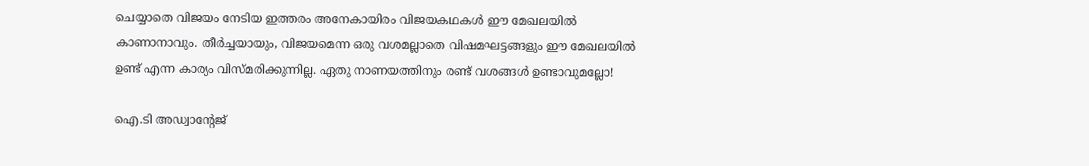ചെയ്യാതെ വിജയം നേടിയ ഇത്തരം അനേകായിരം വിജയകഥകള്‍ ഈ മേഖലയില്‍ കാണാനാവും. തീര്‍ച്ചയായും, വിജയമെന്ന ഒരു വശമല്ലാതെ വിഷമഘട്ടങ്ങളും ഈ മേഖലയില്‍ ഉണ്ട് എന്ന കാര്യം വിസ്മരിക്കുന്നില്ല. ഏതു നാണയത്തിനും രണ്ട് വശങ്ങള്‍ ഉണ്ടാവുമല്ലോ!

ഐ.ടി അഡ്വാന്റേജ്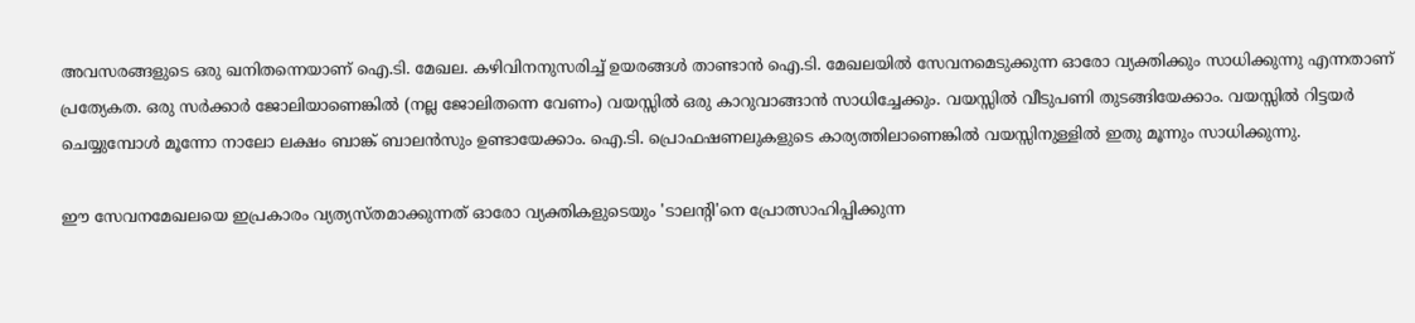അവസരങ്ങളുടെ ഒരു ഖനിതന്നെയാണ് ഐ.ടി. മേഖല. കഴിവിനനുസരിച്ച് ഉയരങ്ങള്‍ താണ്ടാന്‍ ഐ.ടി. മേഖലയില്‍ സേവനമെടുക്കുന്ന ഓരോ വ്യക്തിക്കും സാധിക്കുന്നു എന്നതാണ് പ്രത്യേകത. ഒരു സര്‍ക്കാര്‍ ജോലിയാണെങ്കില്‍ (നല്ല ജോലിതന്നെ വേണം) വയസ്സില്‍ ഒരു കാറുവാങ്ങാന്‍ സാധിച്ചേക്കും. വയസ്സില്‍ വീടുപണി തുടങ്ങിയേക്കാം. വയസ്സില്‍ റിട്ടയര്‍ ചെയ്യുമ്പോള്‍ മൂന്നോ നാലോ ലക്ഷം ബാങ്ക് ബാലന്‍സും ഉണ്ടായേക്കാം. ഐ.ടി. പ്രൊഫഷണലുകളുടെ കാര്യത്തിലാണെങ്കില്‍ വയസ്സിനുള്ളില്‍ ഇതു മൂന്നും സാധിക്കുന്നു.

ഈ സേവനമേഖലയെ ഇപ്രകാരം വ്യത്യസ്തമാക്കുന്നത് ഓരോ വ്യക്തികളുടെയും 'ടാലന്റി'നെ പ്രോത്സാഹിപ്പിക്കുന്ന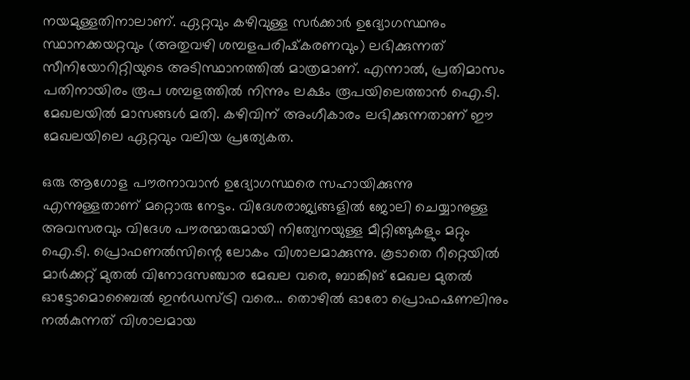നയമുള്ളതിനാലാണ്. ഏറ്റവും കഴിവുള്ള സര്‍ക്കാര്‍ ഉദ്യോഗസ്ഥനും സ്ഥാനക്കയറ്റവും (അതുവഴി ശമ്പളപരിഷ്‌കരണവും) ലഭിക്കുന്നത് സീനിയോറിറ്റിയുടെ അടിസ്ഥാനത്തില്‍ മാത്രമാണ്. എന്നാല്‍, പ്രതിമാസം പതിനായിരം രൂപ ശമ്പളത്തില്‍ നിന്നും ലക്ഷം രൂപയിലെത്താന്‍ ഐ.ടി. മേഖലയില്‍ മാസങ്ങള്‍ മതി. കഴിവിന് അംഗീകാരം ലഭിക്കുന്നതാണ് ഈ മേഖലയിലെ ഏറ്റവും വലിയ പ്രത്യേകത.

ഒരു ആഗോള പൗരനാവാന്‍ ഉദ്യോഗസ്ഥരെ സഹായിക്കുന്നു എന്നുള്ളതാണ് മറ്റൊരു നേട്ടം. വിദേശരാജ്യങ്ങളില്‍ ജോലി ചെയ്യാനുള്ള അവസരവും വിദേശ പൗരന്മാരുമായി നിത്യേനയുള്ള മീറ്റിങ്ങുകളും മറ്റും ഐ.ടി. പ്രൊഫണല്‍സിന്റെ ലോകം വിശാലമാക്കുന്നു. കൂടാതെ റീറ്റെയില്‍ മാര്‍ക്കറ്റ് മുതല്‍ വിനോദസഞ്ചാര മേഖല വരെ, ബാങ്കിങ് മേഖല മുതല്‍ ഓട്ടോമൊബൈല്‍ ഇന്‍ഡസ്ട്രി വരെ... തൊഴില്‍ ഓരോ പ്രൊഫഷണലിനും നല്‍കുന്നത് വിശാലമായ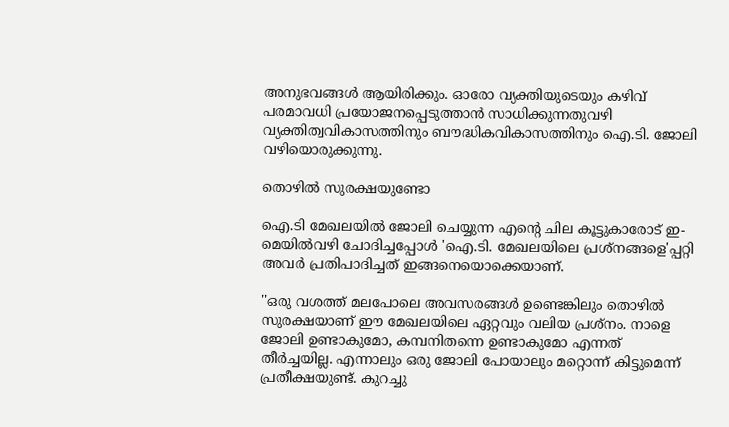അനുഭവങ്ങള്‍ ആയിരിക്കും. ഓരോ വ്യക്തിയുടെയും കഴിവ് പരമാവധി പ്രയോജനപ്പെടുത്താന്‍ സാധിക്കുന്നതുവഴി വ്യക്തിത്വവികാസത്തിനും ബൗദ്ധികവികാസത്തിനും ഐ.ടി. ജോലി വഴിയൊരുക്കുന്നു.

തൊഴില്‍ സുരക്ഷയുണ്ടോ

ഐ.ടി മേഖലയില്‍ ജോലി ചെയ്യുന്ന എന്റെ ചില കൂട്ടുകാരോട് ഇ-മെയില്‍വഴി ചോദിച്ചപ്പോള്‍ 'ഐ.ടി. മേഖലയിലെ പ്രശ്‌നങ്ങളെ'പ്പറ്റി അവര്‍ പ്രതിപാദിച്ചത് ഇങ്ങനെയൊക്കെയാണ്.

''ഒരു വശത്ത് മലപോലെ അവസരങ്ങള്‍ ഉണ്ടെങ്കിലും തൊഴില്‍ സുരക്ഷയാണ് ഈ മേഖലയിലെ ഏറ്റവും വലിയ പ്രശ്‌നം. നാളെ ജോലി ഉണ്ടാകുമോ, കമ്പനിതന്നെ ഉണ്ടാകുമോ എന്നത് തീര്‍ച്ചയില്ല. എന്നാലും ഒരു ജോലി പോയാലും മറ്റൊന്ന് കിട്ടുമെന്ന് പ്രതീക്ഷയുണ്ട്. കുറച്ചു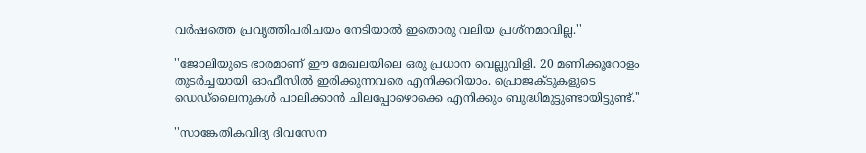വര്‍ഷത്തെ പ്രവൃത്തിപരിചയം നേടിയാല്‍ ഇതൊരു വലിയ പ്രശ്‌നമാവില്ല.''

''ജോലിയുടെ ഭാരമാണ് ഈ മേഖലയിലെ ഒരു പ്രധാന വെല്ലുവിളി. 20 മണിക്കൂറോളം തുടര്‍ച്ചയായി ഓഫീസില്‍ ഇരിക്കുന്നവരെ എനിക്കറിയാം. പ്രൊജക്ടുകളുടെ ഡെഡ്‌ലൈനുകള്‍ പാലിക്കാന്‍ ചിലപ്പോഴൊക്കെ എനിക്കും ബുദ്ധിമുട്ടുണ്ടായിട്ടുണ്ട്.''

''സാങ്കേതികവിദ്യ ദിവസേന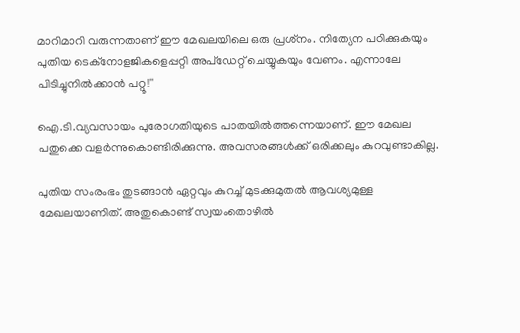മാറിമാറി വരുന്നതാണ് ഈ മേഖലയിലെ ഒരു പ്രശ്‌നം. നിത്യേന പഠിക്കുകയും പുതിയ ടെക്‌നോളജികളെപ്പറ്റി അപ്‌ഡേറ്റ് ചെയ്യുകയും വേണം. എന്നാലേ പിടിച്ചുനില്‍ക്കാന്‍ പറ്റൂ!''

ഐ.ടി.വ്യവസായം പുരോഗതിയുടെ പാതയില്‍ത്തന്നെയാണ്. ഈ മേഖല പതുക്കെ വളര്‍ന്നുകൊണ്ടിരിക്കുന്നു. അവസരങ്ങള്‍ക്ക് ഒരിക്കലും കുറവുണ്ടാകില്ല.

പുതിയ സംരംഭം തുടങ്ങാന്‍ ഏറ്റവും കുറച്ച് മുടക്കുമുതല്‍ ആവശ്യമുള്ള മേഖലയാണിത്. അതുകൊണ്ട് സ്വയംതൊഴില്‍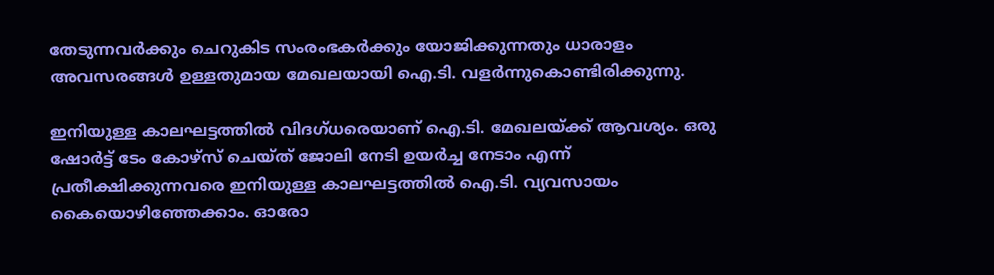തേടുന്നവര്‍ക്കും ചെറുകിട സംരംഭകര്‍ക്കും യോജിക്കുന്നതും ധാരാളം അവസരങ്ങള്‍ ഉള്ളതുമായ മേഖലയായി ഐ.ടി. വളര്‍ന്നുകൊണ്ടിരിക്കുന്നു.

ഇനിയുള്ള കാലഘട്ടത്തില്‍ വിദഗ്ധരെയാണ് ഐ.ടി. മേഖലയ്ക്ക് ആവശ്യം. ഒരു ഷോര്‍ട്ട് ടേം കോഴ്‌സ് ചെയ്ത് ജോലി നേടി ഉയര്‍ച്ച നേടാം എന്ന് പ്രതീക്ഷിക്കുന്നവരെ ഇനിയുള്ള കാലഘട്ടത്തില്‍ ഐ.ടി. വ്യവസായം കൈയൊഴിഞ്ഞേക്കാം. ഓരോ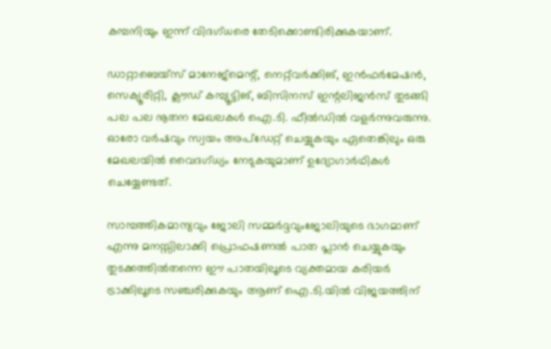കമ്പനിയും ഇന്ന് വിദഗ്ധരെ തേടിക്കൊണ്ടിരിക്കുകയാണ്.

ഡാറ്റാബെയ്‌സ് മാനേജ്‌മെന്റ്, നെറ്റ്‌വര്‍ക്കിങ്, ഇന്‍ഫര്‍മേഷന്‍, സെക്യൂരിറ്റി, ക്ലൗഡ് കമ്പ്യൂട്ടിങ്, ബിസിനസ് ഇന്റലിജന്‍സ് തുടങ്ങി പല പല നൂതന മേഖലകള്‍ ഐ.ടി. ഫീല്‍ഡില്‍ വളര്‍ന്നുവരുന്നു. ഓരോ വര്‍ഷവും സ്വയം അപ്‌ഡേറ്റ് ചെയ്യുകയും ഏതെങ്കിലും ഒരു മേഖലയില്‍ വൈദഗ്ധ്യം നേടുകയുമാണ് ഉദ്യോഗാര്‍ഥികള്‍ ചെയ്യേണ്ടത്.

സാമ്പത്തികമാന്ദ്യവും ജോലി സമ്മര്‍ദ്ദവുംജോലിയുടെ ഭാഗമാണ് എന്നു മനസ്സിലാക്കി പ്രൊഫഷണല്‍ പാത പ്ലാന്‍ ചെയ്യുകയും തുടക്കത്തില്‍തന്നെ ഈ പാതയിലൂടെ വ്യക്തമായ കരിയര്‍ ട്രാക്കിലൂടെ സഞ്ചരിക്കുകയും ആണ് ഐ.ടി.യില്‍ വിജയത്തിന്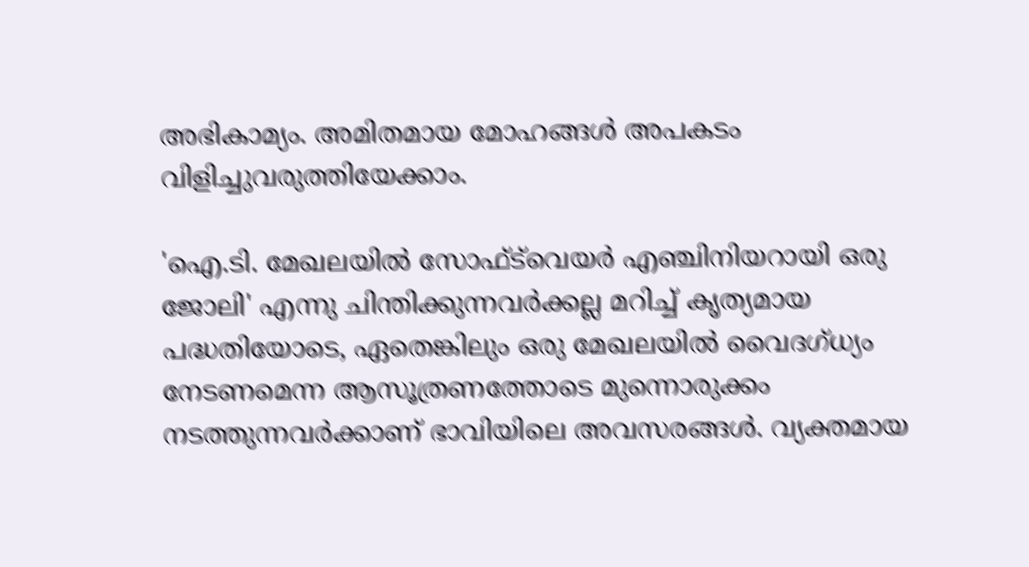അഭികാമ്യം. അമിതമായ മോഹങ്ങള്‍ അപകടം വിളിച്ചുവരുത്തിയേക്കാം.

'ഐ.ടി. മേഖലയില്‍ സോഫ്ട്‌വെയര്‍ എഞ്ചിനിയറായി ഒരു ജോലി' എന്നു ചിന്തിക്കുന്നവര്‍ക്കല്ല മറിച്ച് കൃത്യമായ പദ്ധതിയോടെ, ഏതെങ്കിലും ഒരു മേഖലയില്‍ വൈദഗ്ധ്യം നേടണമെന്ന ആസൂത്രണത്തോടെ മുന്നൊരുക്കം നടത്തുന്നവര്‍ക്കാണ് ഭാവിയിലെ അവസരങ്ങള്‍. വ്യക്തമായ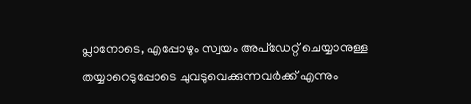പ്ലാനോടെ, എപ്പോഴും സ്വയം അപ്‌ഡേറ്റ് ചെയ്യാനുള്ള തയ്യാറെടുപ്പോടെ ചുവടുവെക്കുന്നവര്‍ക്ക് എന്നും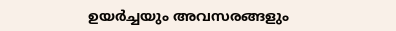ഉയര്‍ച്ചയും അവസരങ്ങളും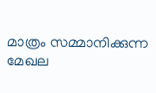മാത്രം സമ്മാനിക്കുന്ന മേഖല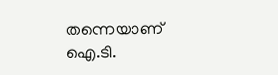തന്നെയാണ് ഐ.ടി.